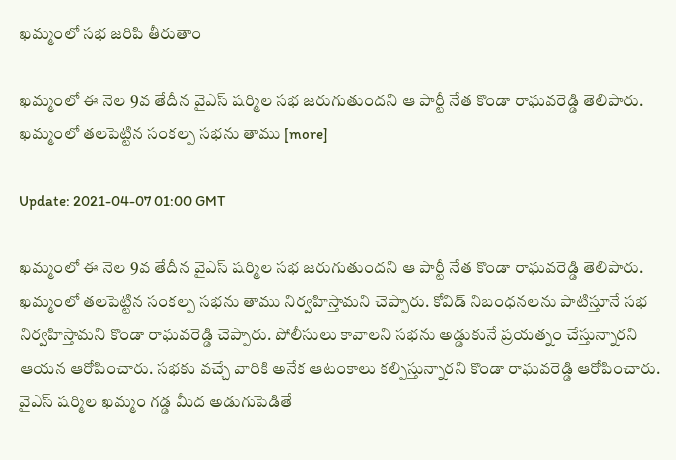ఖమ్మంలో సభ జరిపి తీరుతాం

ఖమ్మంలో ఈ నెల 9వ తేదీన వైఎస్ షర్మిల సభ జరుగుతుందని ఆ పార్టీ నేత కొండా రాఘవరెడ్డి తెలిపారు. ఖమ్మంలో తలపెట్టిన సంకల్ప సభను తాము [more]

Update: 2021-04-07 01:00 GMT

ఖమ్మంలో ఈ నెల 9వ తేదీన వైఎస్ షర్మిల సభ జరుగుతుందని ఆ పార్టీ నేత కొండా రాఘవరెడ్డి తెలిపారు. ఖమ్మంలో తలపెట్టిన సంకల్ప సభను తాము నిర్వహిస్తామని చెప్పారు. కోవిడ్ నిబంధనలను పాటిస్తూనే సభ నిర్వహిస్తామని కొండా రాఘవరెడ్డి చెప్పారు. పోలీసులు కావాలని సభను అడ్డుకునే ప్రయత్నం చేస్తున్నారని ఆయన ఆరోపించారు. సభకు వచ్చే వారికి అనేక ఆటంకాలు కల్పిస్తున్నారని కొండా రాఘవరెడ్డి ఆరోపించారు. వైఎస్ షర్మిల ఖమ్మం గడ్డ మీద అడుగుపెడితే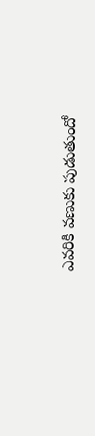ఎవరికి వణుకు పుడుతుందో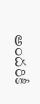అందరికీ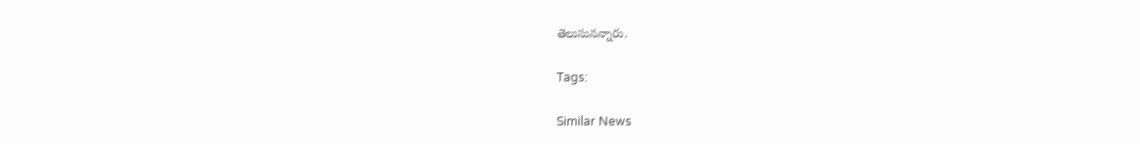తెలుసునన్నారు.

Tags:

Similar News